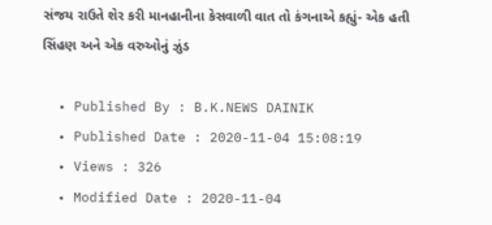સંજય રાઉતે શેર કરી માનહાનીના કેસવાળી વાત તો કંગનાએ કહ્યું- એક હતી સિંહણ અને એક વરુઓનું ઝુંડ

  • Published By : B.K.NEWS DAINIK
  • Published Date : 2020-11-04 15:08:19
  • Views : 326
  • Modified Date : 2020-11-04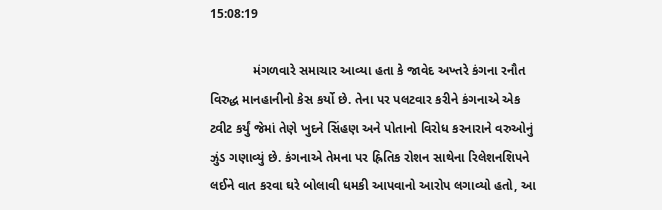15:08:19

            મંગળવારે સમાચાર આવ્યા હતા કે જાવેદ અખ્તરે કંગના રનૌત વિરુદ્ધ માનહાનીનો કેસ કર્યો છે. તેના પર પલટવાર કરીને કંગનાએ એક ટ્વીટ કર્યું જેમાં તેણે ખુદને સિંહણ અને પોતાનો વિરોધ કરનારાને વરુઓનું ઝુંડ ગણાવ્યું છે. કંગનાએ તેમના પર હ્રિતિક રોશન સાથેના રિલેશનશિપને લઈને વાત કરવા ઘરે બોલાવી ધમકી આપવાનો આરોપ લગાવ્યો હતો, આ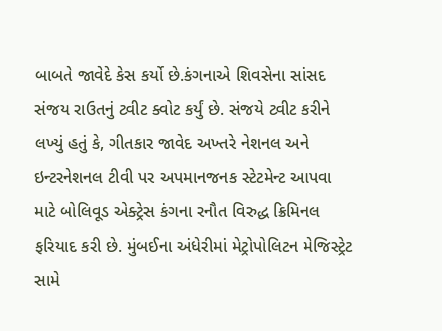બાબતે જાવેદે કેસ કર્યો છે.કંગનાએ શિવસેના સાંસદ સંજય રાઉતનું ટ્વીટ ક્વોટ કર્યું છે. સંજયે ટ્વીટ કરીને લખ્યું હતું કે, ગીતકાર જાવેદ અખ્તરે નેશનલ અને ઇન્ટરનેશનલ ટીવી પર અપમાનજનક સ્ટેટમેન્ટ આપવા માટે બોલિવૂડ એક્ટ્રેસ કંગના રનૌત વિરુદ્ધ ક્રિમિનલ ફરિયાદ કરી છે. મુંબઈના અંધેરીમાં મેટ્રોપોલિટન મેજિસ્ટ્રેટ સામે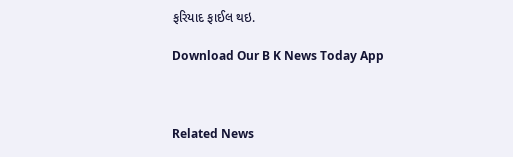ફરિયાદ ફાઈલ થઇ.

Download Our B K News Today App



Related News